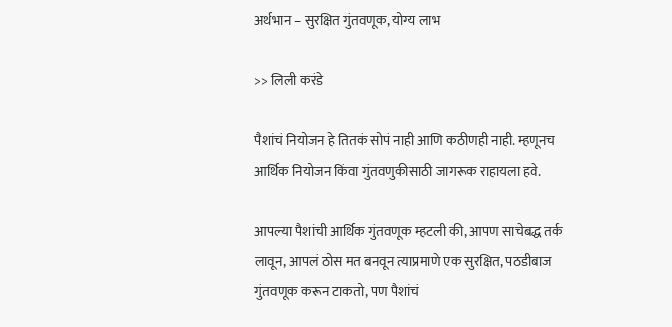अर्थभान – सुरक्षित गुंतवणूक, योग्य लाभ

>> लिली करंडे

पैशांचं नियोजन हे तितकं सोपं नाही आणि कठीणही नाही. म्हणूनच आर्थिक नियोजन किंवा गुंतवणुकीसाठी जागरूक राहायला हवे.

आपल्या पैशांची आर्थिक गुंतवणूक म्हटली की, आपण साचेबद्ध तर्क लावून, आपलं ठोस मत बनवून त्याप्रमाणे एक सुरक्षित, पठडीबाज गुंतवणूक करून टाकतो, पण पैशांचं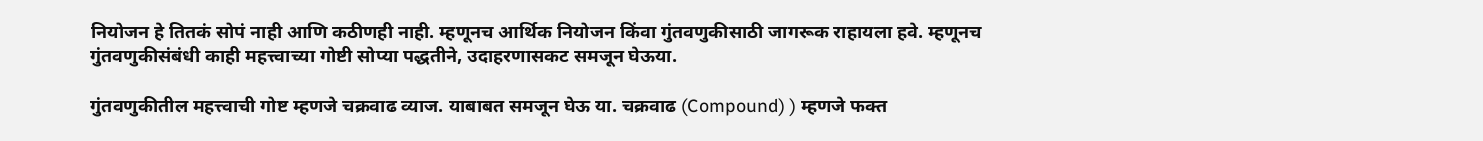नियोजन हे तितकं सोपं नाही आणि कठीणही नाही. म्हणूनच आर्थिक नियोजन किंवा गुंतवणुकीसाठी जागरूक राहायला हवे. म्हणूनच गुंतवणुकीसंबंधी काही महत्त्वाच्या गोष्टी सोप्या पद्धतीने, उदाहरणासकट समजून घेऊया.

गुंतवणुकीतील महत्त्वाची गोष्ट म्हणजे चक्रवाढ व्याज. याबाबत समजून घेऊ या. चक्रवाढ (Compound) ) म्हणजे फक्त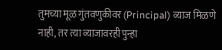तुमच्या मूळ गुंतवणुकीवर (Principal) व्याज मिळणे नाही, तर त्या व्याजावरही पुन्हा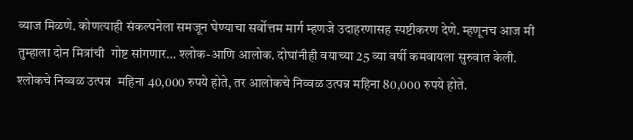व्याज मिळणे. कोणत्याही संकल्पनेला समजून घेण्याचा सर्वोत्तम मार्ग म्हणजे उदाहरणासह स्पष्टीकरण देणे. म्हणूनच आज मी तुम्हाला दोन मित्रांची  गोष्ट सांगणार… श्लोक-आणि आलोक. दोघांनीही वयाच्या 25 व्या वर्षी कमवायला सुरुवात केली. श्लोकचे निव्वळ उत्पन्न  महिना 40,000 रुपये होते, तर आलोकचे निव्वळ उत्पन्न महिना 80,000 रुपये होते.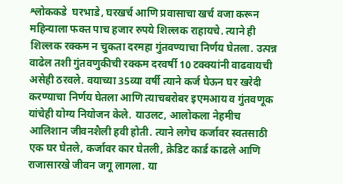श्लोककडे  घरभाडे, घरखर्च आणि प्रवासाचा खर्च वजा करून  महिन्याला फक्त पाच हजार रुपये शिल्लक राहायचे. त्याने ही शिल्लक रक्कम न चुकता दरमहा गुंतवण्याचा निर्णय घेतला. उत्पन्न वाढेल तशी गुंतवणुकीची रक्कम दरवर्षी 10 टक्क्यांनी वाढवायची असेही ठरवले. वयाच्या 35व्या वर्षी त्याने कर्ज घेऊन घर खरेदी करण्याचा निर्णय घेतला आणि त्याचबरोबर इएमआय व गुंतवणूक यांचेही योग्य नियोजन केले. याउलट, आलोकला नेहमीच आलिशान जीवनशैली हवी होती. त्याने लगेच कर्जावर स्वतसाठी एक घर घेतले, कर्जावर कार घेतली, क्रेडिट कार्ड काढले आणि राजासारखे जीवन जगू लागला. या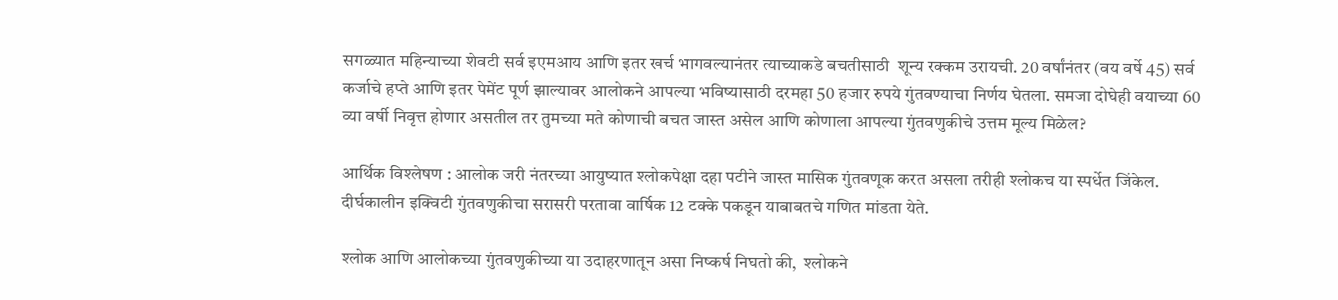सगळ्यात महिन्याच्या शेवटी सर्व इएमआय आणि इतर खर्च भागवल्यानंतर त्याच्याकडे बचतीसाठी  शून्य रक्कम उरायची. 20 वर्षांनंतर (वय वर्षे 45) सर्व कर्जाचे हप्ते आणि इतर पेमेंट पूर्ण झाल्यावर आलोकने आपल्या भविष्यासाठी दरमहा 50 हजार रुपये गुंतवण्याचा निर्णय घेतला. समजा दोघेही वयाच्या 60 व्या वर्षी निवृत्त होणार असतील तर तुमच्या मते कोणाची बचत जास्त असेल आणि कोणाला आपल्या गुंतवणुकीचे उत्तम मूल्य मिळेल?

आर्थिक विश्लेषण : आलोक जरी नंतरच्या आयुष्यात श्लोकपेक्षा दहा पटीने जास्त मासिक गुंतवणूक करत असला तरीही श्लोकच या स्पर्धेत जिंकेल. दीर्घकालीन इक्विटी गुंतवणुकीचा सरासरी परतावा वार्षिक 12 टक्के पकडून याबाबतचे गणित मांडता येते.

श्लोक आणि आलोकच्या गुंतवणुकीच्या या उदाहरणातून असा निष्कर्ष निघतो की,  श्लोकने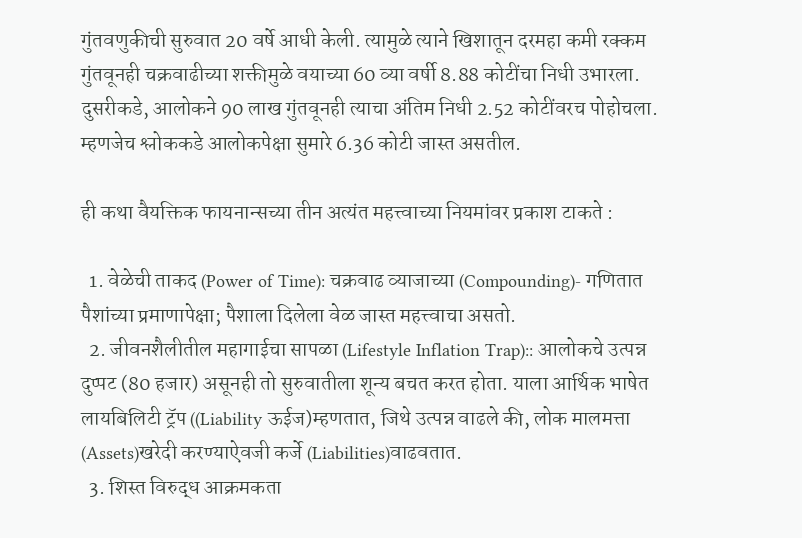गुंतवणुकीची सुरुवात 20 वर्षे आधी केली. त्यामुळे त्याने खिशातून दरमहा कमी रक्कम गुंतवूनही चक्रवाढीच्या शक्तीमुळे वयाच्या 60 व्या वर्षी 8.88 कोटींचा निधी उभारला. दुसरीकडे, आलोकने 90 लाख गुंतवूनही त्याचा अंतिम निधी 2.52 कोटींवरच पोहोचला. म्हणजेच श्लोककडे आलोकपेक्षा सुमारे 6.36 कोटी जास्त असतील.

ही कथा वैयक्तिक फायनान्सच्या तीन अत्यंत महत्त्वाच्या नियमांवर प्रकाश टाकते :

  1. वेळेची ताकद (Power of Time): चक्रवाढ व्याजाच्या (Compounding)- गणितात पैशांच्या प्रमाणापेक्षा; पैशाला दिलेला वेळ जास्त महत्त्वाचा असतो.
  2. जीवनशैलीतील महागाईचा सापळा (Lifestyle Inflation Trap):: आलोकचे उत्पन्न दुप्पट (80 हजार) असूनही तो सुरुवातीला शून्य बचत करत होता. याला आर्थिक भाषेत लायबिलिटी ट्रॅप ((Liability ऊईज)म्हणतात, जिथे उत्पन्न वाढले की, लोक मालमत्ता (Assets)खरेदी करण्याऐवजी कर्जे (Liabilities)वाढवतात.
  3. शिस्त विरुद्ध आक्रमकता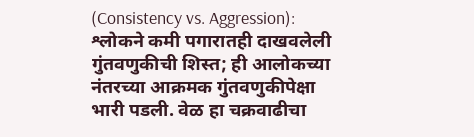(Consistency vs. Aggression): श्लोकने कमी पगारातही दाखवलेली गुंतवणुकीची शिस्त; ही आलोकच्या नंतरच्या आक्रमक गुंतवणुकीपेक्षा भारी पडली. वेळ हा चक्रवाढीचा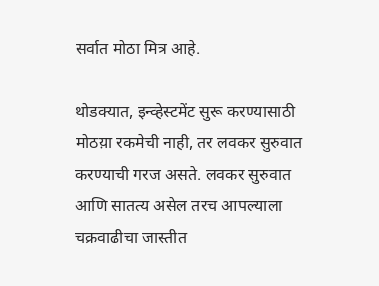सर्वात मोठा मित्र आहे.

थोडक्यात, इन्व्हेस्टमेंट सुरू करण्यासाठी मोठय़ा रकमेची नाही, तर लवकर सुरुवात करण्याची गरज असते. लवकर सुरुवात आणि सातत्य असेल तरच आपल्याला चक्रवाढीचा जास्तीत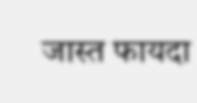जास्त फायदा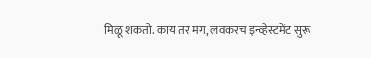मिळू शकतो. काय तर मग, लवकरच इन्व्हेस्टमेंट सुरू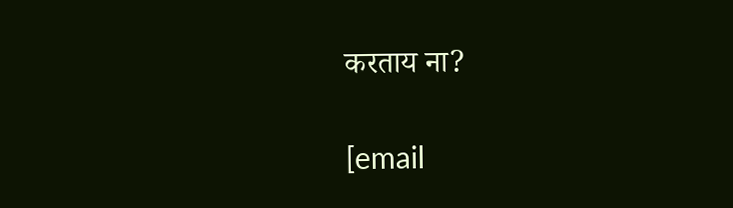करताय ना?

[email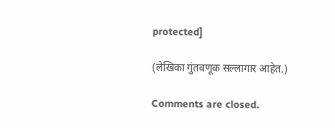protected]

(लेखिका गुंतवणूक सल्लागार आहेत.)

Comments are closed.